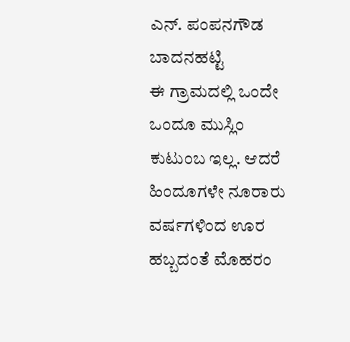ಎನ್. ಪಂಪನಗೌಡ ಬಾದನಹಟ್ಟಿ
ಈ ಗ್ರಾಮದಲ್ಲಿ ಒಂದೇ ಒಂದೂ ಮುಸ್ಲಿಂ ಕುಟುಂಬ ಇಲ್ಲ. ಆದರೆ ಹಿಂದೂಗಳೇ ನೂರಾರು ವರ್ಷಗಳಿಂದ ಊರ ಹಬ್ಬದಂತೆ ಮೊಹರಂ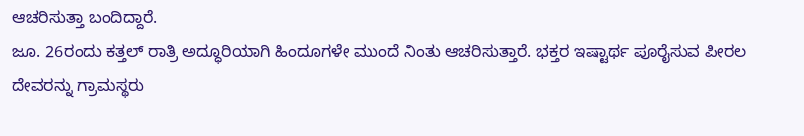ಆಚರಿಸುತ್ತಾ ಬಂದಿದ್ದಾರೆ.
ಜೂ. 26ರಂದು ಕತ್ತಲ್ ರಾತ್ರಿ ಅದ್ಧೂರಿಯಾಗಿ ಹಿಂದೂಗಳೇ ಮುಂದೆ ನಿಂತು ಆಚರಿಸುತ್ತಾರೆ. ಭಕ್ತರ ಇಷ್ಟಾರ್ಥ ಪೂರೈಸುವ ಪೀರಲ ದೇವರನ್ನು ಗ್ರಾಮಸ್ಥರು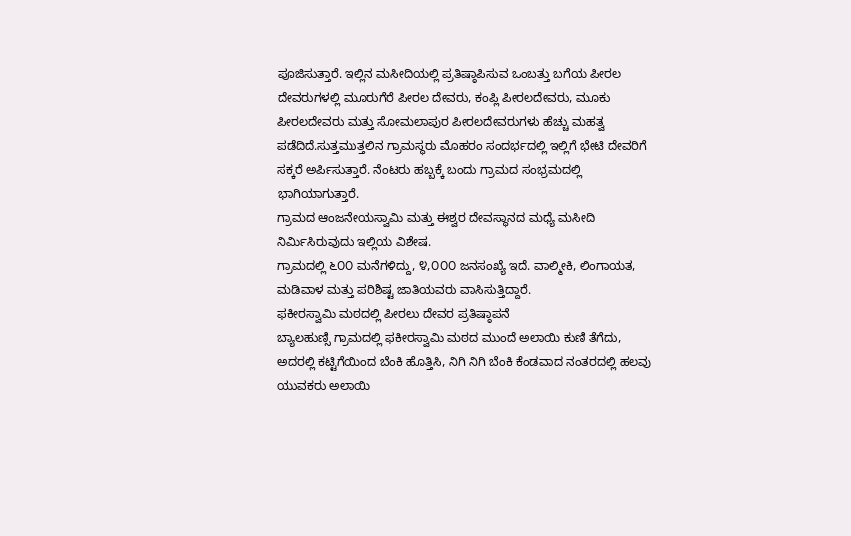ಪೂಜಿಸುತ್ತಾರೆ. ಇಲ್ಲಿನ ಮಸೀದಿಯಲ್ಲಿ ಪ್ರತಿಷ್ಠಾಪಿಸುವ ಒಂಬತ್ತು ಬಗೆಯ ಪೀರಲ ದೇವರುಗಳಲ್ಲಿ ಮೂರುಗೆರೆ ಪೀರಲ ದೇವರು, ಕಂಪ್ಲಿ ಪೀರಲದೇವರು, ಮೂಕು ಪೀರಲದೇವರು ಮತ್ತು ಸೋಮಲಾಪುರ ಪೀರಲದೇವರುಗಳು ಹೆಚ್ಚು ಮಹತ್ವ ಪಡೆದಿದೆ.ಸುತ್ತಮುತ್ತಲಿನ ಗ್ರಾಮಸ್ಥರು ಮೊಹರಂ ಸಂದರ್ಭದಲ್ಲಿ ಇಲ್ಲಿಗೆ ಭೇಟಿ ದೇವರಿಗೆ ಸಕ್ಕರೆ ಅರ್ಪಿಸುತ್ತಾರೆ. ನೆಂಟರು ಹಬ್ಬಕ್ಕೆ ಬಂದು ಗ್ರಾಮದ ಸಂಭ್ರಮದಲ್ಲಿ ಭಾಗಿಯಾಗುತ್ತಾರೆ.
ಗ್ರಾಮದ ಆಂಜನೇಯಸ್ವಾಮಿ ಮತ್ತು ಈಶ್ವರ ದೇವಸ್ಥಾನದ ಮಧ್ಯೆ ಮಸೀದಿ ನಿರ್ಮಿಸಿರುವುದು ಇಲ್ಲಿಯ ವಿಶೇಷ.
ಗ್ರಾಮದಲ್ಲಿ ೬೦೦ ಮನೆಗಳಿದ್ದು, ೪,೦೦೦ ಜನಸಂಖ್ಯೆ ಇದೆ. ವಾಲ್ಮೀಕಿ, ಲಿಂಗಾಯತ, ಮಡಿವಾಳ ಮತ್ತು ಪರಿಶಿಷ್ಟ ಜಾತಿಯವರು ವಾಸಿಸುತ್ತಿದ್ದಾರೆ.
ಫಕೀರಸ್ವಾಮಿ ಮಠದಲ್ಲಿ ಪೀರಲು ದೇವರ ಪ್ರತಿಷ್ಠಾಪನೆ
ಬ್ಯಾಲಹುಣ್ಸಿ ಗ್ರಾಮದಲ್ಲಿ ಫಕೀರಸ್ವಾಮಿ ಮಠದ ಮುಂದೆ ಅಲಾಯಿ ಕುಣಿ ತೆಗೆದು, ಅದರಲ್ಲಿ ಕಟ್ಟಿಗೆಯಿಂದ ಬೆಂಕಿ ಹೊತ್ತಿಸಿ, ನಿಗಿ ನಿಗಿ ಬೆಂಕಿ ಕೆಂಡವಾದ ನಂತರದಲ್ಲಿ ಹಲವು ಯುವಕರು ಅಲಾಯಿ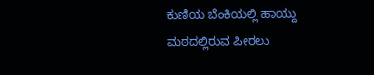ಕುಣಿಯ ಬೆಂಕಿಯಲ್ಲಿ ಹಾಯ್ದು ಮಠದಲ್ಲಿರುವ ಪೀರಲು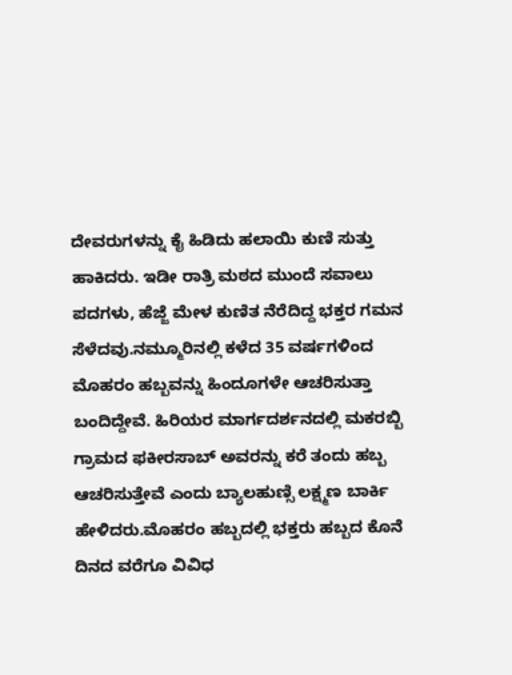ದೇವರುಗಳನ್ನು ಕೈ ಹಿಡಿದು ಹಲಾಯಿ ಕುಣಿ ಸುತ್ತು ಹಾಕಿದರು. ಇಡೀ ರಾತ್ರಿ ಮಠದ ಮುಂದೆ ಸವಾಲು ಪದಗಳು, ಹೆಜ್ಜೆ ಮೇಳ ಕುಣಿತ ನೆರೆದಿದ್ದ ಭಕ್ತರ ಗಮನ ಸೆಳೆದವು.ನಮ್ಮೂರಿನಲ್ಲಿ ಕಳೆದ 35 ವರ್ಷಗಳಿಂದ ಮೊಹರಂ ಹಬ್ಬವನ್ನು ಹಿಂದೂಗಳೇ ಆಚರಿಸುತ್ತಾ ಬಂದಿದ್ದೇವೆ. ಹಿರಿಯರ ಮಾರ್ಗದರ್ಶನದಲ್ಲಿ ಮಕರಬ್ಬಿ ಗ್ರಾಮದ ಫಕೀರಸಾಬ್ ಅವರನ್ನು ಕರೆ ತಂದು ಹಬ್ಬ ಆಚರಿಸುತ್ತೇವೆ ಎಂದು ಬ್ಯಾಲಹುಣ್ಸಿ ಲಕ್ಷ್ಮಣ ಬಾರ್ಕಿ ಹೇಳಿದರು.ಮೊಹರಂ ಹಬ್ಬದಲ್ಲಿ ಭಕ್ತರು ಹಬ್ಬದ ಕೊನೆ ದಿನದ ವರೆಗೂ ವಿವಿಧ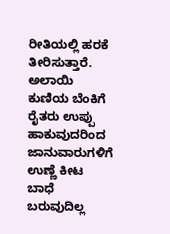ರೀತಿಯಲ್ಲಿ ಹರಕೆ ತೀರಿಸುತ್ತಾರೆ. ಅಲಾಯಿ ಕುಣಿಯ ಬೆಂಕಿಗೆ ರೈತರು ಉಪ್ಪು ಹಾಕುವುದರಿಂದ ಜಾನುವಾರುಗಳಿಗೆ ಉಣ್ಣೆ ಕೀಟ ಬಾಧೆ ಬರುವುದಿಲ್ಲ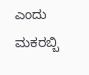ಎಂದು ಮಕರಬ್ಬಿ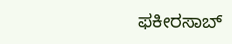ಫಕೀರಸಾಬ್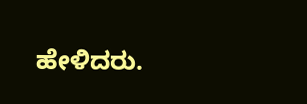ಹೇಳಿದರು.